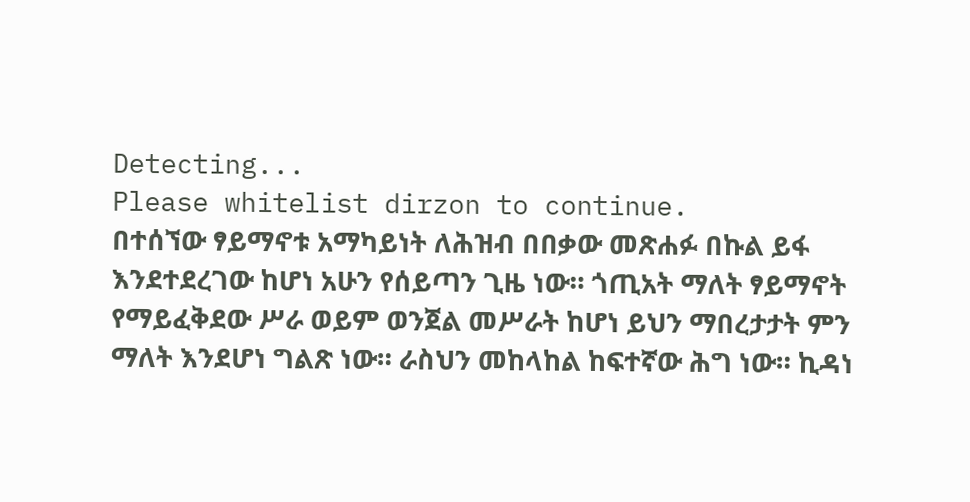Detecting...
Please whitelist dirzon to continue.
በተሰኘው ፃይማኖቱ አማካይነት ለሕዝብ በበቃው መጽሐፉ በኩል ይፋ እንደተደረገው ከሆነ አሁን የሰይጣን ጊዜ ነው። ጎጢአት ማለት ፃይማኖት የማይፈቅደው ሥራ ወይም ወንጀል መሥራት ከሆነ ይህን ማበረታታት ምን ማለት እንደሆነ ግልጽ ነው። ራስህን መከላከል ከፍተኛው ሕግ ነው። ኪዳነ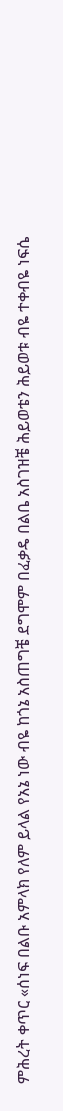ምሕረት ቀጥር «ሰነፍ በልቡ አምላክ የለም ይላል የአኔ ነው ብዬ ከጎኔ አስጠግቼ ደግሞም በፈቃዴ በልቤ አስገዝቼ ሕይወቴን ሕይወቱ ብዬ ተቀብዬ ነፍሴ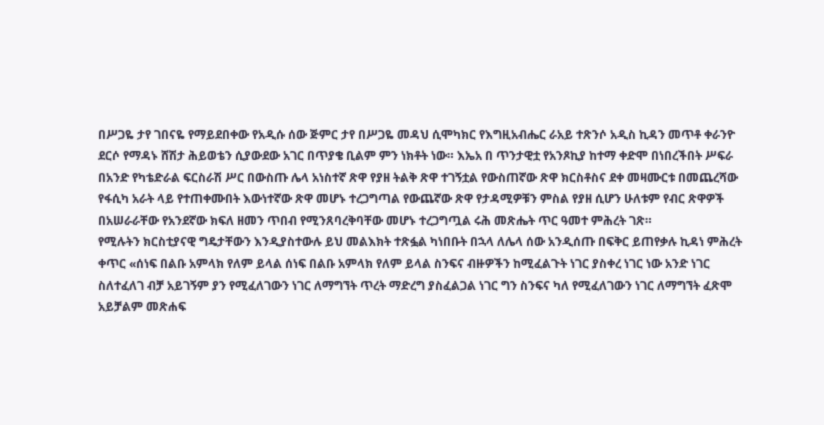በሥጋዬ ታየ ገበናዬ የማይደበቀው የአዲሱ ሰው ጅምር ታየ በሥጋዬ መዳህ ሲሞካክር የእግዚአብሔር ራአይ ተጽንሶ አዲስ ኪዳን መጥቶ ቀራንዮ ደርሶ የማዳኑ ሸሽታ ሕይወቴን ሲያውደው አገር በጥያቄ ቢልም ምን ነክቶት ነው። እኤአ በ ጥንታዊቷ የአንጾኪያ ከተማ ቀድሞ በነበረችበት ሥፍራ በአንድ የካቴድራል ፍርስራሽ ሥር በውስጡ ሌላ አነስተኛ ጽዋ የያዘ ትልቅ ጽዋ ተገኝቷል የውስጠኛው ጽዋ ክርስቶስና ደቀ መዛሙርቱ በመጨረሻው የፋሲካ አራት ላይ የተጠቀሙበት እውነተኛው ጽዋ መሆኑ ተረጋግጣል የውጨኛው ጽዋ የታዳሚዎቹን ምስል የያዘ ሲሆን ሁለቱም የብር ጽዋዎች በአሠራራቸው የአንደኛው ክፍለ ዘመን ጥበብ የሚንጸባረቅባቸው መሆኑ ተረጋግጧል ሩሕ መጽሔት ጥር ዓመተ ምሕረት ገጽ።
የሚሉትን ክርስቲያናዊ ግዴታቸውን እንዲያስተውሉ ይህ መልእክት ተጽፏል ካነበቡት በኋላ ለሌላ ሰው አንዲሰጡ በፍቅር ይጠየቃሉ ኪዳነ ምሕረት ቀጥር «ሰነፍ በልቡ አምላክ የለም ይላል ሰነፍ በልቡ አምላክ የለም ይላል ስንፍና ብዙዎችን ከሚፈልጉት ነገር ያስቀረ ነገር ነው አንድ ነገር ስለተፈለገ ብቻ አይገኝም ያን የሚፈለገውን ነገር ለማግኘት ጥረት ማድረግ ያስፈልጋል ነገር ግን ስንፍና ካለ የሚፈለገውን ነገር ለማግኘት ፈጽሞ አይቻልም መጽሐፍ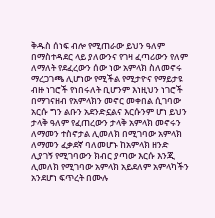ቅዱስ ሰነፍ ብሎ የሚጠራው ይህን ዓለም በማስተዳደር ላይ ያለውንና የገዛ ፈጣሪውን የለም ለማለት የደፈረውን ሰው ነው አምላክ ስለመኖሩ ማረጋገጫ ሊሆነው የሚችል የሚታዮና የማይታዩ ብዙ ነገሮች የነበሩለት ቢሆንም እነዚህን ነገሮች በማገናዘብ የአምላክን መኖር መቀበል ሲገባው አርሱ ግን ልቡን አደንድኗልና እርሱንም ሆነ ይህን ታላቅ ዓለም የፈጠረውን ታላቅ አምላክ መኖሩን ለማመን ተስኖታል ሊመለክ በሚገባው አምላክ ለማመን ፈቃደኛ ባለመሆኑ ከአምላክ ዘንድ ሊያገኝ የሚገባውን ክብር ያጣው እርሱ እንጂ ሊመለክ የሚገባው አምላክ አይደለም አምላካችን አንደሆነ ፍጥረት በሙሉ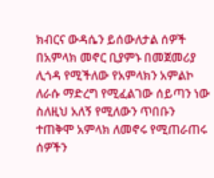ክብርና ውዳሴን ይሰውለታል ሰዎች በአምላክ መኖር ቢያምኑ በመጀመሪያ ሊጎዳ የሚችለው የአምላክን አምልኮ ለራሱ ማድረግ የሚፈልገው ሰይጣን ነው ስለዚህ አለኝ የሚለውን ጥበቡን ተጠቅሞ አምላክ ለመኖሩ የሚጠራጠሩ ሰዎችን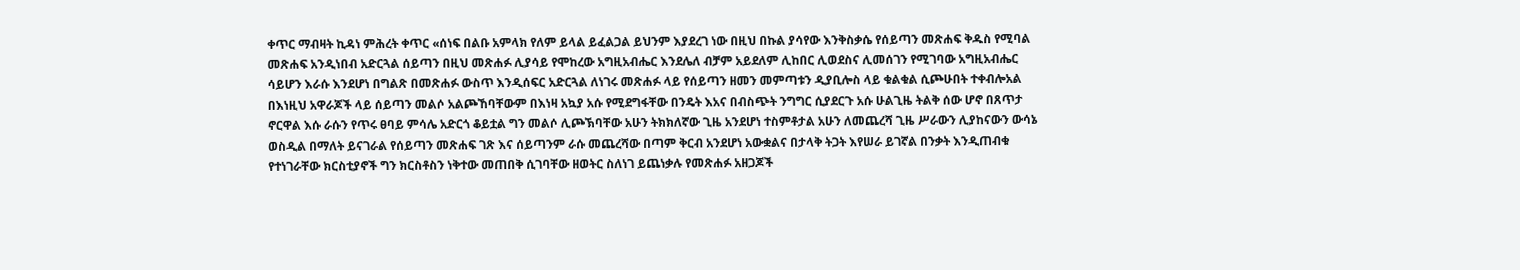ቀጥር ማብዛት ኪዳነ ምሕረት ቀጥር «ሰነፍ በልቡ አምላክ የለም ይላል ይፈልጋል ይህንም እያደረገ ነው በዚህ በኩል ያሳየው እንቅስቃሴ የሰይጣን መጽሐፍ ቅዱስ የሚባል መጽሐፍ አንዲነበብ አድርጓል ሰይጣን በዚህ መጽሐፉ ሊያሳይ የሞከረው አግዚአብሔር እንደሌለ ብቻም አይደለም ሊከበር ሊወደስና ሊመሰገን የሚገባው አግዚአብሔር ሳይሆን እራሱ እንደሆነ በግልጽ በመጽሐፉ ውስጥ እንዲሰፍር አድርጓል ለነገሩ መጽሐፉ ላይ የሰይጣን ዘመን መምጣቱን ዲያቢሎስ ላይ ቁልቁል ሲጮሁበት ተቀብሎአል በእነዚህ አዋራጆች ላይ ሰይጣን መልሶ አልጮኸባቸውም በእነዛ አኳያ አሱ የሚደግፋቸው በንዴት እአና በብስጭት ንግግር ሲያደርጉ አሱ ሁልጊዜ ትልቅ ሰው ሆኖ በጸጥታ ኖርዋል እሱ ራሱን የጥሩ ፀባይ ምሳሌ አድርጎ ቆይቷል ግን መልሶ ሊጮኽባቸው አሁን ትክክለኛው ጊዜ አንደሆነ ተስምቶታል አሁን ለመጨረሻ ጊዜ ሥራውን ሊያከናውን ውሳኔ ወስዲል በማለት ይናገራል የሰይጣን መጽሐፍ ገጽ እና ሰይጣንም ራሱ መጨረሻው በጣም ቅርብ አንደሆነ አውቋልና በታላቅ ትጋት እየሠራ ይገኛል በንቃት እንዲጠብቁ የተነገራቸው ክርስቲያኖች ግን ክርስቶስን ነቅተው መጠበቅ ሲገባቸው ዘወትር ስለነገ ይጨነቃሉ የመጽሐፉ አዘጋጆች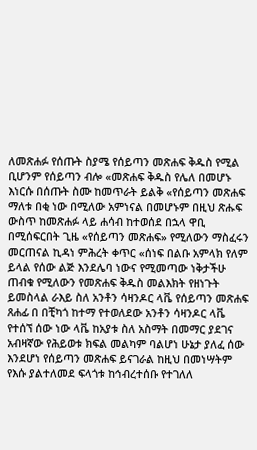ለመጽሐፉ የሰጡት ስያሜ የሰይጣን መጽሐፍ ቅዱስ የሚል ቢሆንም የሰይጣን ብሎ «መጽሐፍ ቅዱስ የሌለ በመሆኑ እነርሱ በሰጡት ስሙ ከመጥራት ይልቅ «የሰይጣን መጽሐፍ ማለቱ በቂ ነው በሚለው አምነናል በመሆኑም በዚህ ጽሑፍ ውስጥ ከመጽሐፉ ላይ ሐሳብ ከተወሰደ በኋላ ዋቢ በሚሰፍርበት ጊዜ «የሰይጣን መጽሐፍ» የሚለውን ማስፈሩን መርጠናል ኪዳነ ምሕረት ቀጥር «ሰነፍ በልቡ አምላክ የለም ይላል የሰው ልጅ እንደሌባ ነውና የሚመጣው ነቅታችሁ ጠብቁ የሚለውን የመጽሐፍ ቅዱስ መልእክት የዘነጉት ይመስላል ራእይ ስለ አንቶን ሳዛንዶር ላቬ የሰይጣን መጽሐፍ ጸሐፊ በ በቺካጎ ከተማ የተወለደው አንቶን ሳዛንዶር ላቬ የተሰኘ ሰው ነው ላቬ ከአያቱ ስለ አስማት በመማር ያደገና አብዛኛው የሕይወቱ ክፍል መልካም ባልሆነ ሁኔታ ያለፈ ሰው እንደሆነ የሰይጣን መጽሐፍ ይናገራል ከዚህ በመነሣትም የእሱ ያልተለመደ ፍላጎቱ ከኅብረተሰቡ የተገለለ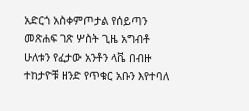አድርጎ አስቀምጦታል የሰይጣን መጽሐፍ ገጽ ሦስት ጊዜ አግብቶ ሁለቱን የፈታው አንቶን ላቬ በብዙ ተከታዮቹ ዘንድ የጥቁር አቡን እየተባለ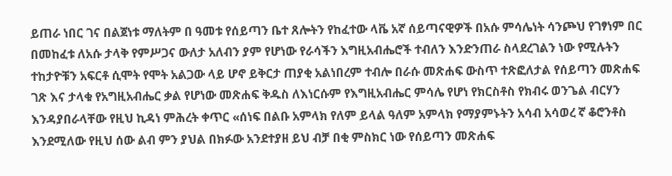ይጠራ ነበር ገና በልጀነቱ ማለትም በ ዓመቱ የሰይጣን ቤተ ጸሎትን የከፈተው ላቬ አኛ ሰይጣናዊዎች በአሱ ምሳሌነት ሳንጮህ የገፃነም በር በመከፈቱ ለአሱ ታላቅ የምሥጋና ውለታ አለብን ያም የሆነው የራሳችን እግዚአብሔሮች ተብለን እንድንጠራ ስላደረገልን ነው የሚሉትን ተከታዮቹን አፍርቶ ሲሞት የሞት አልጋው ላይ ሆኖ ይቅርታ ጠያቂ አልነበረም ተብሎ በራሱ መጽሐፍ ውስጥ ተጽፎለታል የሰይጣን መጽሐፍ ገጽ እና ታላቁ የአግዚአብሔር ቃል የሆነው መጽሐፍ ቅዱስ ለእነርሱም የእግዚአብሔር ምሳሌ የሆነ የክርስቶስ የክብሩ ወንጌል ብርሃን እንዳያበራላቸው የዚህ ኪዳነ ምሕረት ቀጥር «ሰነፍ በልቡ አምላክ የለም ይላል ዓለም አምላክ የማያምኑትን አሳብ አሳወረ ኛ ቆሮንቶስ እንደሚለው የዚህ ሰው ልብ ምን ያህል በክፉው አንደተያዘ ይህ ብቻ በቂ ምስክር ነው የሰይጣን መጽሐፍ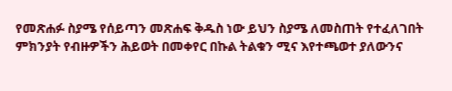የመጽሐፉ ስያሜ የሰይጣን መጽሐፍ ቅዱስ ነው ይህን ስያሜ ለመስጠት የተፈለገበት ምክንያት የብዙዎችን ሕይወት በመቀየር በኩል ትልቁን ሚና እየተጫወተ ያለውንና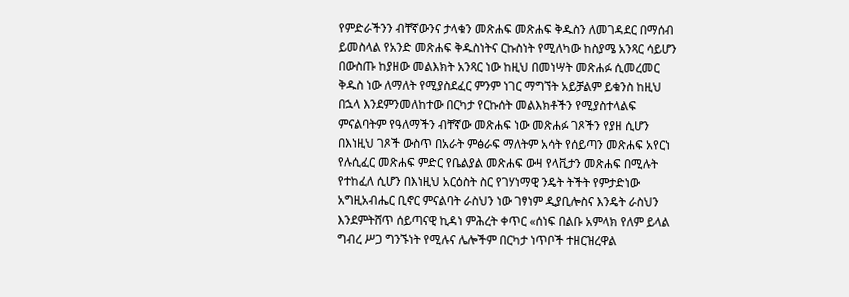የምድራችንን ብቸኛውንና ታላቁን መጽሐፍ መጽሐፍ ቅዱስን ለመገዳደር በማሰብ ይመስላል የአንድ መጽሐፍ ቅዱስነትና ርኩስነት የሚለካው ከስያሜ አንጻር ሳይሆን በውስጡ ከያዘው መልእክት አንጻር ነው ከዚህ በመነሣት መጽሐፉ ሲመረመር ቅዱስ ነው ለማለት የሚያስደፈር ምንም ነገር ማግኘት አይቻልም ይቁንስ ከዚህ በኋላ እንደምንመለከተው በርካታ የርኩሰት መልእክቶችን የሚያስተላልፍ ምናልባትም የዓለማችን ብቸኛው መጽሐፍ ነው መጽሐፉ ገጾችን የያዘ ሲሆን በእነዚህ ገጾች ውስጥ በአራት ምፅራፍ ማለትም አሳት የሰይጣን መጽሐፍ አየርነ የሉሲፈር መጽሐፍ ምድር የቤልያል መጽሐፍ ውዛ የላቪታን መጽሐፍ በሚሉት የተከፈለ ሲሆን በእነዚህ አርዕስት ስር የገሃነማዊ ንዴት ትችት የምታድነው አግዚአብሔር ቢኖር ምናልባት ራስህን ነው ገፃነም ዲያቢሎስና እንዴት ራስህን እንደምትሸጥ ሰይጣናዊ ኪዳነ ምሕረት ቀጥር «ሰነፍ በልቡ አምላክ የለም ይላል ግብረ ሥጋ ግንኙነት የሚሉና ሌሎችም በርካታ ነጥቦች ተዘርዝረዋል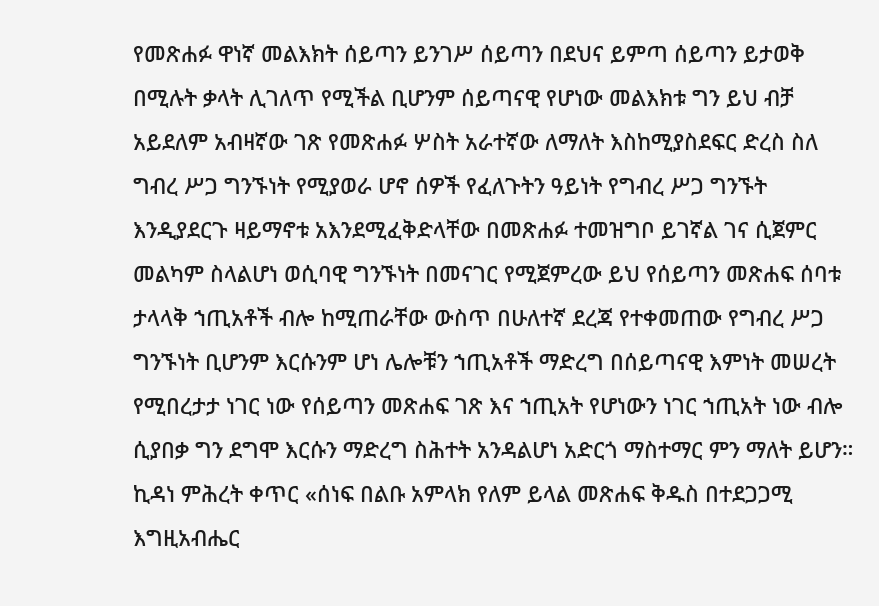የመጽሐፉ ዋነኛ መልእክት ሰይጣን ይንገሥ ሰይጣን በደህና ይምጣ ሰይጣን ይታወቅ በሚሉት ቃላት ሊገለጥ የሚችል ቢሆንም ሰይጣናዊ የሆነው መልእክቱ ግን ይህ ብቻ አይደለም አብዛኛው ገጽ የመጽሐፉ ሦስት አራተኛው ለማለት እስከሚያስደፍር ድረስ ስለ ግብረ ሥጋ ግንኙነት የሚያወራ ሆኖ ሰዎች የፈለጉትን ዓይነት የግብረ ሥጋ ግንኙት እንዲያደርጉ ዛይማኖቱ አእንደሚፈቅድላቸው በመጽሐፉ ተመዝግቦ ይገኛል ገና ሲጀምር መልካም ስላልሆነ ወሲባዊ ግንኙነት በመናገር የሚጀምረው ይህ የሰይጣን መጽሐፍ ሰባቱ ታላላቅ ኀጢአቶች ብሎ ከሚጠራቸው ውስጥ በሁለተኛ ደረጃ የተቀመጠው የግብረ ሥጋ ግንኙነት ቢሆንም እርሱንም ሆነ ሌሎቹን ኀጢአቶች ማድረግ በሰይጣናዊ እምነት መሠረት የሚበረታታ ነገር ነው የሰይጣን መጽሐፍ ገጽ እና ኀጢአት የሆነውን ነገር ኀጢአት ነው ብሎ ሲያበቃ ግን ደግሞ እርሱን ማድረግ ስሕተት አንዳልሆነ አድርጎ ማስተማር ምን ማለት ይሆን። ኪዳነ ምሕረት ቀጥር «ሰነፍ በልቡ አምላክ የለም ይላል መጽሐፍ ቅዱስ በተደጋጋሚ እግዚአብሔር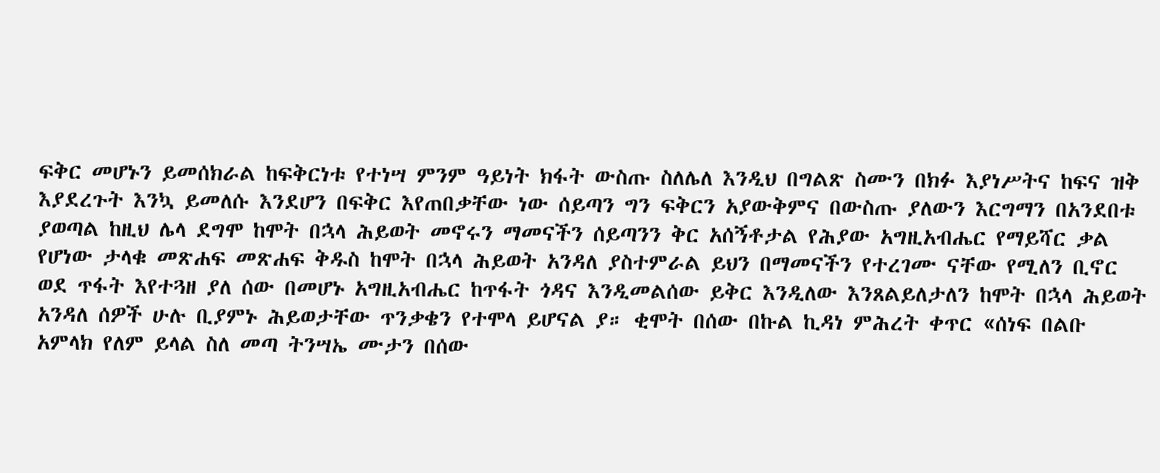ፍቅር መሆኑን ይመሰክራል ከፍቅርነቱ የተነሣ ምንም ዓይነት ክፋት ውስጡ ስለሌለ እንዲህ በግልጽ ስሙን በክፉ እያነሥትና ከፍና ዝቅ እያደረጉት እንኳ ይመለሱ እንደሆን በፍቅር እየጠበቃቸው ነው ሰይጣን ግን ፍቅርን አያውቅምና በውስጡ ያለውን እርግማን በአንደበቱ ያወጣል ከዚህ ሌላ ደግሞ ከሞት በኋላ ሕይወት መኖሩን ማመናችን ሰይጣንን ቅር አሰኝቶታል የሕያው አግዚአብሔር የማይሻር ቃል የሆነው ታላቁ መጽሐፍ መጽሐፍ ቅዱስ ከሞት በኋላ ሕይወት አንዳለ ያስተምራል ይህን በማመናችን የተረገሙ ናቸው የሚለን ቢኖር ወደ ጥፋት እየተጓዘ ያለ ሰው በመሆኑ አግዚአብሔር ከጥፋት ጎዳና እንዲመልሰው ይቅር እንዲለው እንጸልይለታለን ከሞት በኋላ ሕይወት አንዳለ ሰዎች ሁሉ ቢያምኑ ሕይወታቸው ጥንቃቄን የተሞላ ይሆናል ያ። ቂሞት በሰው በኩል ኪዳነ ምሕረት ቀጥር «ሰነፍ በልቡ አምላክ የለም ይላል ስለ መጣ ትንሣኤ ሙታን በሰው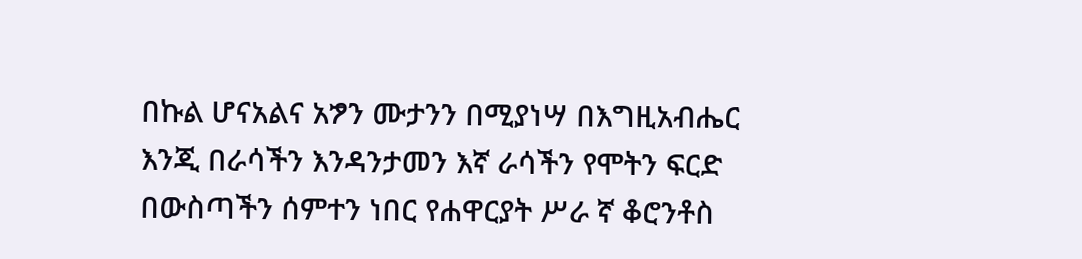በኩል ሆናአልና አፇን ሙታንን በሚያነሣ በእግዚአብሔር እንጂ በራሳችን እንዳንታመን እኛ ራሳችን የሞትን ፍርድ በውስጣችን ሰምተን ነበር የሐዋርያት ሥራ ኛ ቆሮንቶስ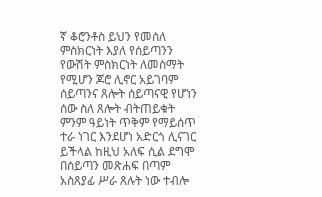ኛ ቆሮንቶስ ይህን የመሰለ ምስክርነት እያለ የሰይጣንን የውሽት ምስክርነት ለመስማት የሚሆን ጆሮ ሊኖር አይገባም ሰይጣንና ጸሎት ሰይጣናዊ የሆነን ሰው ስለ ጸሎት ብትጠይቁት ምንም ዓይነት ጥቅም የማይሰጥ ተራ ነገር እንደሆነ አድርጎ ሊናገር ይችላል ከዚህ አለፍ ሲል ደግሞ በሰይጣን መጽሐፍ በጣም አስጸያፊ ሥራ ጸሉት ነው ተብሎ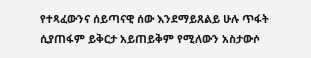የተጻፈውንና ሰይጣናዊ ሰው እንደማይጸልይ ሁሉ ጥፋት ሲያጠፋም ይቅርታ አይጠይቅም የሚለውን አስታውሶ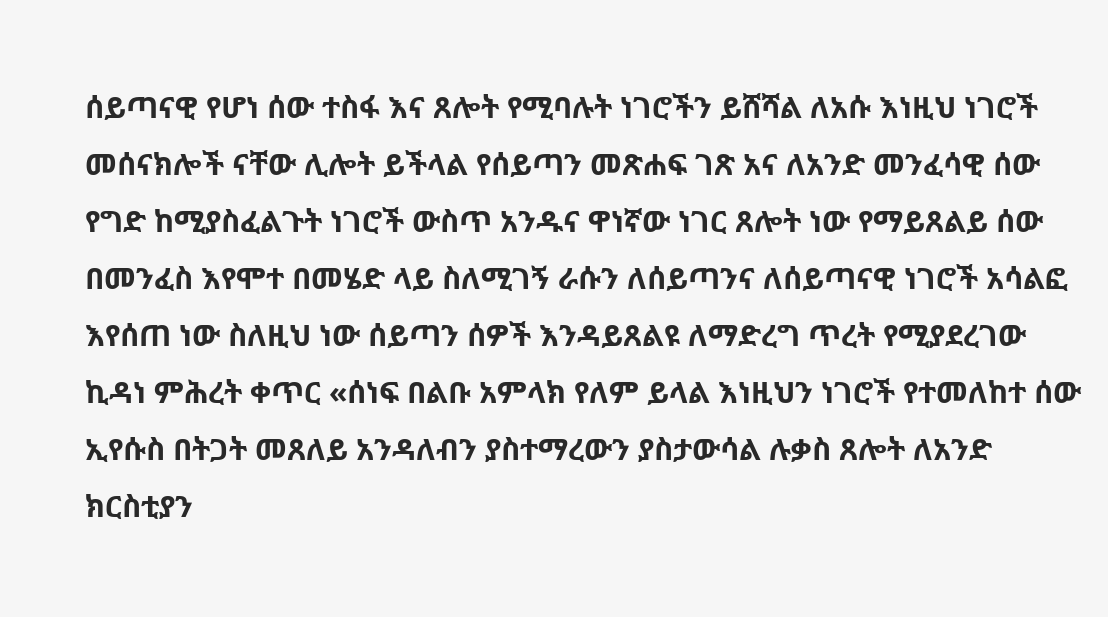ሰይጣናዊ የሆነ ሰው ተስፋ እና ጸሎት የሚባሉት ነገሮችን ይሸሻል ለአሱ እነዚህ ነገሮች መሰናክሎች ናቸው ሊሎት ይችላል የሰይጣን መጽሐፍ ገጽ አና ለአንድ መንፈሳዊ ሰው የግድ ከሚያስፈልጉት ነገሮች ውስጥ አንዱና ዋነኛው ነገር ጸሎት ነው የማይጸልይ ሰው በመንፈስ እየሞተ በመሄድ ላይ ስለሚገኝ ራሱን ለሰይጣንና ለሰይጣናዊ ነገሮች አሳልፎ እየሰጠ ነው ስለዚህ ነው ሰይጣን ሰዎች እንዳይጸልዩ ለማድረግ ጥረት የሚያደረገው ኪዳነ ምሕረት ቀጥር «ሰነፍ በልቡ አምላክ የለም ይላል እነዚህን ነገሮች የተመለከተ ሰው ኢየሱስ በትጋት መጸለይ አንዳለብን ያስተማረውን ያስታውሳል ሉቃስ ጸሎት ለአንድ ክርስቲያን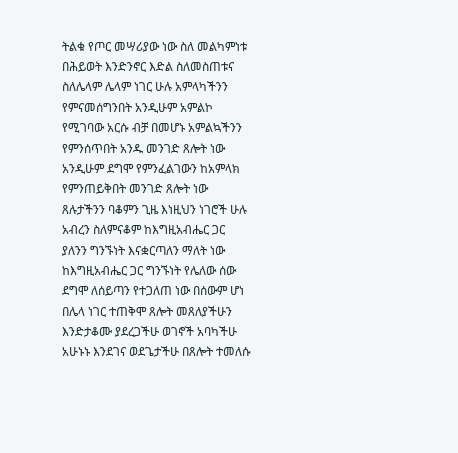ትልቁ የጦር መሣሪያው ነው ስለ መልካምነቱ በሕይወት እንድንኖር እድል ስለመስጠቱና ስለሌላም ሌላም ነገር ሁሉ አምላካችንን የምናመሰግንበት አንዲሁም አምልኮ የሚገባው አርሱ ብቻ በመሆኑ አምልኳችንን የምንሰጥበት አንዱ መንገድ ጸሎት ነው አንዲሁም ደግሞ የምንፈልገውን ከአምላክ የምንጠይቅበት መንገድ ጸሎት ነው ጸሉታችንን ባቆምን ጊዜ እነዚህን ነገሮች ሁሉ አብረን ስለምናቆም ከእግዚአብሔር ጋር ያለንን ግንኙነት እናቋርጣለን ማለት ነው ከእግዚአብሔር ጋር ግንኙነት የሌለው ሰው ደግሞ ለሰይጣን የተጋለጠ ነው በሰውም ሆነ በሌላ ነገር ተጠቅሞ ጸሎት መጸለያችሁን እንድታቆሙ ያደረጋችሁ ወገኖች አባካችሁ አሁኑኑ እንደገና ወደጌታችሁ በጸሎት ተመለሱ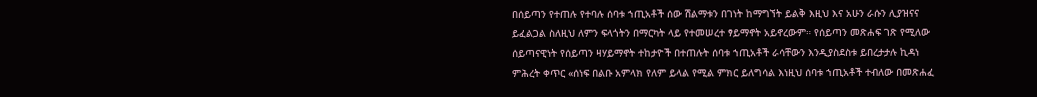በሰይጣን የተጠሉ የተባሉ ሰባቱ ኀጢአቶች ሰው ሽልማቱን በገነት ከማግኘት ይልቅ እዚህ እና አሁን ራሱን ሊያዝናና ይፈልጋል ስለዚህ ለምን ፍላጎትን በማርካት ላይ የተመሠረተ ፃይማኖት አይኖረውም። የሰይጣን መጽሐፍ ገጽ የሚለው ሰይጣናዊነት የሰይጣን ዛሃይማኖት ተከታዮች በተጠሉት ሰባቱ ኀጢአቶች ራሳቸውን እንዲያስደስቱ ይበረታታሉ ኪዳነ ምሕረት ቀጥር «ሰነፍ በልቡ አምላክ የለም ይላል የሚል ምክር ይለግሳል እነዚህ ሰባቱ ኀጢአቶች ተብለው በመጽሐፈ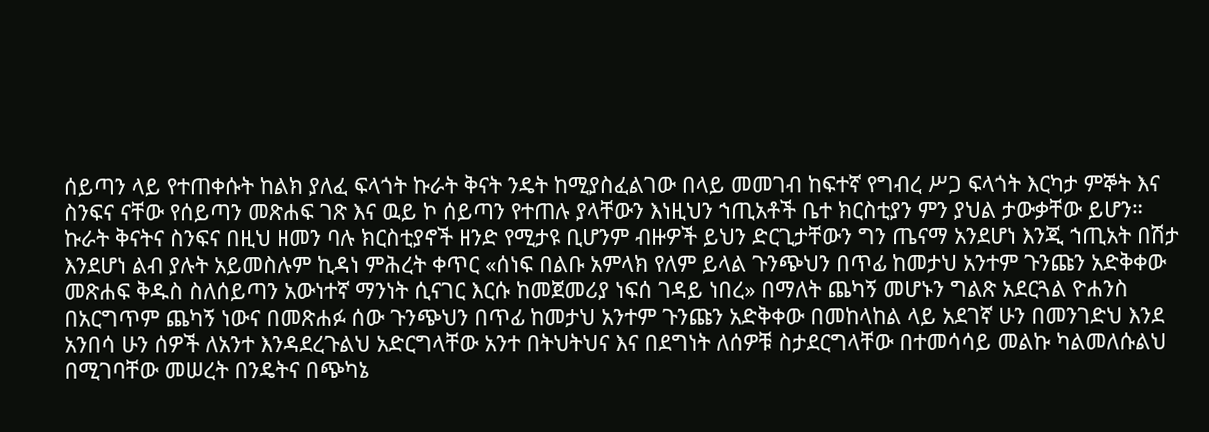ሰይጣን ላይ የተጠቀሱት ከልክ ያለፈ ፍላጎት ኩራት ቅናት ንዴት ከሚያስፈልገው በላይ መመገብ ከፍተኛ የግብረ ሥጋ ፍላጎት እርካታ ምኞት እና ስንፍና ናቸው የሰይጣን መጽሐፍ ገጽ እና ዉይ ኮ ሰይጣን የተጠሉ ያላቸውን እነዚህን ኀጢአቶች ቤተ ክርስቲያን ምን ያህል ታውቃቸው ይሆን። ኩራት ቅናትና ስንፍና በዚህ ዘመን ባሉ ክርስቲያኖች ዘንድ የሚታዩ ቢሆንም ብዙዎች ይህን ድርጊታቸውን ግን ጤናማ አንደሆነ እንጂ ኀጢአት በሽታ እንደሆነ ልብ ያሉት አይመስሉም ኪዳነ ምሕረት ቀጥር «ሰነፍ በልቡ አምላክ የለም ይላል ጉንጭህን በጥፊ ከመታህ አንተም ጉንጩን አድቅቀው መጽሐፍ ቅዱስ ስለሰይጣን አውነተኛ ማንነት ሲናገር እርሱ ከመጀመሪያ ነፍሰ ገዳይ ነበረ» በማለት ጨካኝ መሆኑን ግልጽ አደርጓል ዮሐንስ በአርግጥም ጨካኝ ነውና በመጽሐፉ ሰው ጉንጭህን በጥፊ ከመታህ አንተም ጉንጩን አድቅቀው በመከላከል ላይ አደገኛ ሁን በመንገድህ እንደ አንበሳ ሁን ሰዎች ለአንተ እንዳደረጉልህ አድርግላቸው አንተ በትህትህና እና በደግነት ለሰዎቹ ስታደርግላቸው በተመሳሳይ መልኩ ካልመለሱልህ በሚገባቸው መሠረት በንዴትና በጭካኔ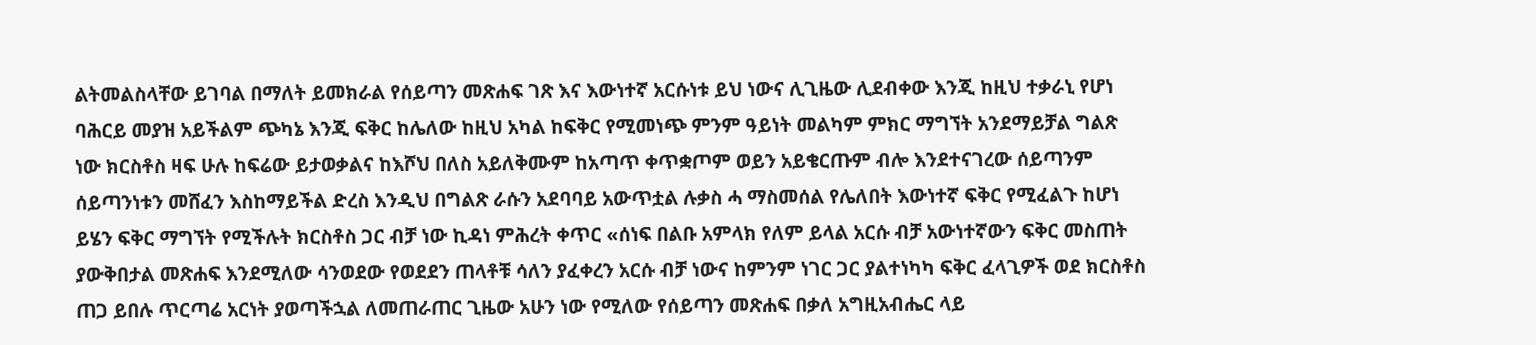ልትመልስላቸው ይገባል በማለት ይመክራል የሰይጣን መጽሐፍ ገጽ እና እውነተኛ አርሱነቱ ይህ ነውና ሊጊዜው ሊደብቀው እንጂ ከዚህ ተቃራኒ የሆነ ባሕርይ መያዝ አይችልም ጭካኔ እንጂ ፍቅር ከሌለው ከዚህ አካል ከፍቅር የሚመነጭ ምንም ዓይነት መልካም ምክር ማግኘት አንደማይቻል ግልጽ ነው ክርስቶስ ዛፍ ሁሉ ከፍሬው ይታወቃልና ከእሾህ በለስ አይለቅሙም ከአጣጥ ቀጥቋጦም ወይን አይቄርጡም ብሎ እንደተናገረው ሰይጣንም ሰይጣንነቱን መሸፈን እስከማይችል ድረስ እንዲህ በግልጽ ራሱን አደባባይ አውጥቷል ሉቃስ ሓ ማስመሰል የሌለበት እውነተኛ ፍቅር የሚፈልጉ ከሆነ ይሄን ፍቅር ማግኘት የሚችሉት ክርስቶስ ጋር ብቻ ነው ኪዳነ ምሕረት ቀጥር «ሰነፍ በልቡ አምላክ የለም ይላል አርሱ ብቻ አውነተኛውን ፍቅር መስጠት ያውቅበታል መጽሐፍ እንደሚለው ሳንወደው የወደደን ጠላቶቹ ሳለን ያፈቀረን አርሱ ብቻ ነውና ከምንም ነገር ጋር ያልተነካካ ፍቅር ፈላጊዎች ወደ ክርስቶስ ጠጋ ይበሉ ጥርጣሬ አርነት ያወጣችኋል ለመጠራጠር ጊዜው አሁን ነው የሚለው የሰይጣን መጽሐፍ በቃለ አግዚአብሔር ላይ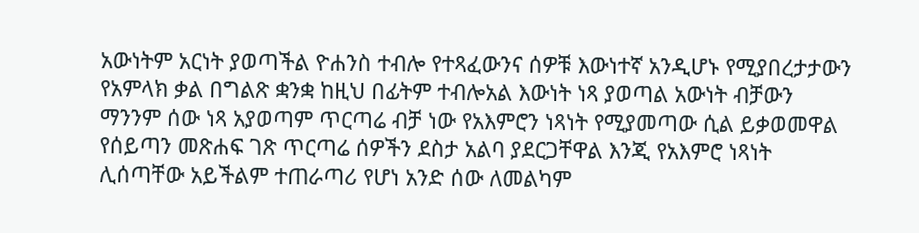አውነትም አርነት ያወጣችል ዮሐንስ ተብሎ የተጻፈውንና ሰዎቹ እውነተኛ አንዲሆኑ የሚያበረታታውን የአምላክ ቃል በግልጽ ቋንቋ ከዚህ በፊትም ተብሎአል እውነት ነጻ ያወጣል አውነት ብቻውን ማንንም ሰው ነጻ አያወጣም ጥርጣሬ ብቻ ነው የአእምሮን ነጻነት የሚያመጣው ሲል ይቃወመዋል የሰይጣን መጽሐፍ ገጽ ጥርጣሬ ሰዎችን ደስታ አልባ ያደርጋቸዋል እንጂ የአእምሮ ነጻነት ሊሰጣቸው አይችልም ተጠራጣሪ የሆነ አንድ ሰው ለመልካም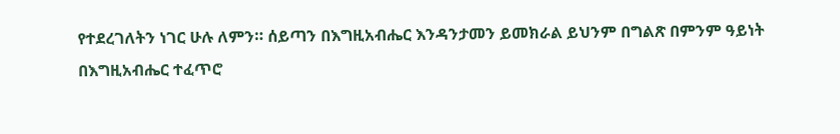የተደረገለትን ነገር ሁሉ ለምን። ሰይጣን በእግዚአብሔር እንዳንታመን ይመክራል ይህንም በግልጽ በምንም ዓይነት በእግዚአብሔር ተፈጥሮ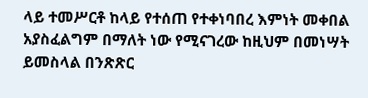ላይ ተመሥርቶ ከላይ የተሰጠ የተቀነባበረ እምነት መቀበል አያስፈልግም በማለት ነው የሚናገረው ከዚህም በመነሣት ይመስላል በንጽጽር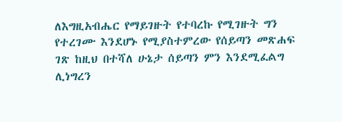ለእግዚአብሔር የማይገዙት የተባረኩ የሚገዙት ግን የተረገሙ እንደሆኑ የሚያስተምረው የሰይጣን መጽሐፍ ገጽ ከዚህ በተሻለ ሁኔታ ሰይጣን ምን እንደሚፈልግ ሊነግረን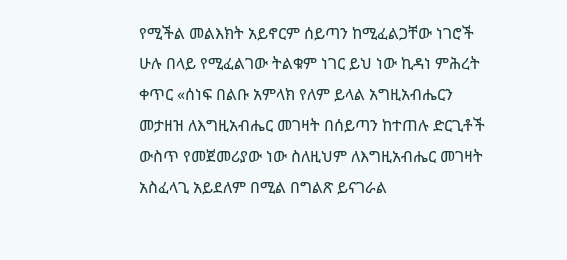የሚችል መልእክት አይኖርም ሰይጣን ከሚፈልጋቸው ነገሮች ሁሉ በላይ የሚፈልገው ትልቁም ነገር ይህ ነው ኪዳነ ምሕረት ቀጥር «ሰነፍ በልቡ አምላክ የለም ይላል አግዚአብሔርን መታዘዝ ለእግዚአብሔር መገዛት በሰይጣን ከተጠሉ ድርጊቶች ውስጥ የመጀመሪያው ነው ስለዚህም ለእግዚአብሔር መገዛት አስፈላጊ አይደለም በሚል በግልጽ ይናገራል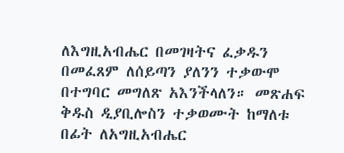ለእግዚአብሔር በመገዛትና ፈቃዱን በመፈጸም ለሰይጣን ያለንን ተቃውሞ በተግባር መግለጽ አእንችላለን። መጽሐፍ ቅዱስ ዲያቢሎስን ተቃወሙት ከማለቱ በፊት ለአግዚአብሔር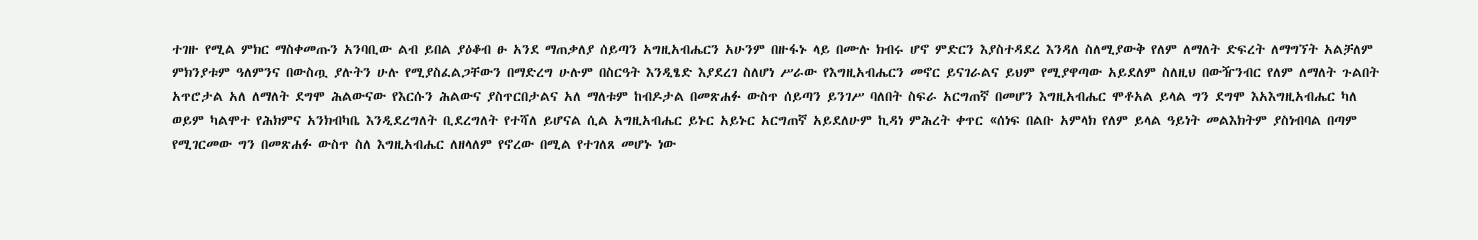ተገዙ የሚል ምክር ማስቀመጡን አንባቢው ልብ ይበል ያዕቆብ ፁ አንደ ማጠቃለያ ሰይጣን አግዚአብሔርን አሁንም በዙፋኑ ላይ በሙሉ ክብሩ ሆኖ ምድርን እያስተዳደረ እንዳለ ስለሚያውቅ የለም ለማለት ድፍረት ለማግኘት አልቻለም ምክንያቱም ዓለምንና በውስጧ ያሉትን ሁሉ የሚያስፈልጋቸውን በማድረግ ሁሉም በስርዓት እንዲፄድ እያደረገ ስለሆነ ሥራው የእግዚአብሔርን መኖር ይናገራልና ይህም የሚያዋጣው አይደለም ስለዚህ በውዥንብር የለም ለማለት ጉልበት አጥሮታል አለ ለማለት ደግሞ ሕልውናው የእርሱን ሕልውና ያስጥርበታልና አለ ማለቱም ከብዶታል በመጽሐፉ ውስጥ ሰይጣን ይንገሥ ባለበት ስፍራ አርግጠኛ በመሆን እግዚአብሔር ሞቶአል ይላል ግን ደግሞ እአእግዚአብሔር ካለ ወይም ካልሞተ የሕክምና አንክብካቤ እንዲደረግለት ቢደረግለት የተሻለ ይሆናል ሲል አግዚአብሔር ይኑር አይኑር አርግጠኛ አይደለሁም ኪዳነ ምሕረት ቀጥር «ሰነፍ በልቡ አምላክ የለም ይላል ዓይነት መልእክትም ያስነብባል በጣም የሚገርመው ግን በመጽሐፉ ውስጥ ስለ እግዚአብሔር ለዘላለም የኖረው በሚል የተገለጸ መሆኑ ነው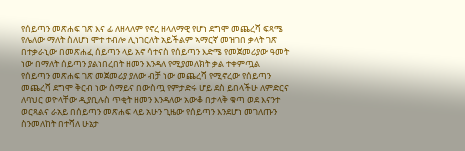የሰይጣን መጽሐፍ ገጽ እና ፊ ለዘላለም የኖረ ዘላለማዊ የሆነ ደግሞ መጨረሻ ፍጻሜ የሌለው ማለት ስለሆነ ሞተ ተብሎ ሊነገርለት አይችልም ኣማርኛ መዝገበ ቃላት ገጽ በተቃራኒው በመጽሐፈ ሰይጣን ላይ አኖ ሳተናስ የሰይጣን እድሜ የመጀመሪያው ዓመት ነው በማለት ሰይጣን ያልነበረበት ዘመን እንዳለ የሚያመለክት ቃል ተቀምጧል የሰይጣን መጽሐፍ ገጽ መጀመሪያ ያለው ብቻ ነው መጨረሻ የሚኖረው የሰይጣን መጨረሻ ደግሞ ቅርብ ነው ሰማይና በውስጧ የምታድሩ ሆይ ደስ ይበላችሁ ለምድርና ለባህር ወዮላቸው ዲያቢሉስ ጥቂት ዘመን እንዳለው አውቆ በታላቅ ቁጣ ወደ እናንተ ወርጻልና ራአይ በሰይጣን መጽሐፍ ላይ አሁን ጊዜው የሰይጣን እንደሆነ መገለጡን ስንመለከት በተሻለ ሁኔታ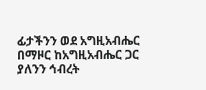ፊታችንን ወደ አግዚአብሔር በማዞር ከአግዚአብሔር ጋር ያለንን ኅብረት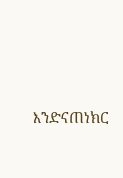እንድናጠነክር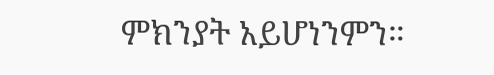ምክንያት አይሆነንምን።